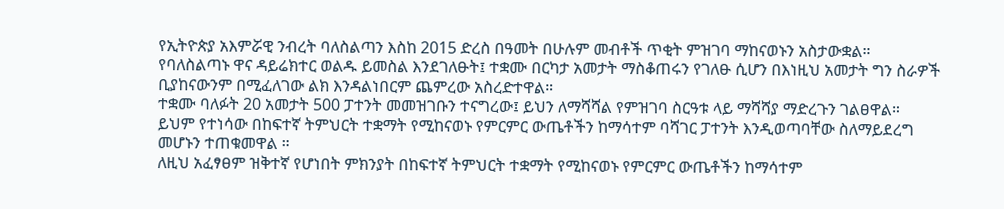የኢትዮጵያ አእምሯዊ ንብረት ባለስልጣን እስከ 2015 ድረስ በዓመት በሁሉም መብቶች ጥቂት ምዝገባ ማከናወኑን አስታውቋል።
የባለስልጣኑ ዋና ዳይሬክተር ወልዱ ይመስል እንደገለፁት፤ ተቋሙ በርካታ አመታት ማስቆጠሩን የገለፁ ሲሆን በእነዚህ አመታት ግን ስራዎች ቢያከናውንም በሚፈለገው ልክ እንዳልነበርም ጨምረው አስረድተዋል።
ተቋሙ ባለፉት 20 አመታት 500 ፓተንት መመዝገቡን ተናግረው፤ ይህን ለማሻሻል የምዝገባ ስርዓቱ ላይ ማሻሻያ ማድረጉን ገልፀዋል።
ይህም የተነሳው በከፍተኛ ትምህርት ተቋማት የሚከናወኑ የምርምር ውጤቶችን ከማሳተም ባሻገር ፓተንት እንዲወጣባቸው ስለማይደረግ መሆኑን ተጠቁመዋል ።
ለዚህ አፈፃፀም ዝቅተኛ የሆነበት ምክንያት በከፍተኛ ትምህርት ተቋማት የሚከናወኑ የምርምር ውጤቶችን ከማሳተም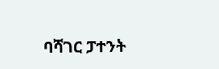ባሻገር ፓተንት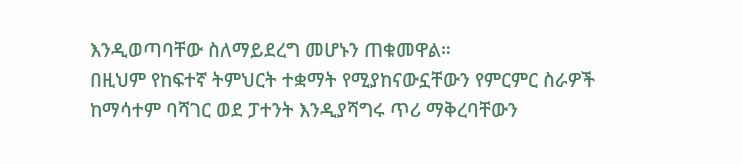እንዲወጣባቸው ስለማይደረግ መሆኑን ጠቁመዋል።
በዚህም የከፍተኛ ትምህርት ተቋማት የሚያከናውኗቸውን የምርምር ስራዎች ከማሳተም ባሻገር ወደ ፓተንት እንዲያሻግሩ ጥሪ ማቅረባቸውን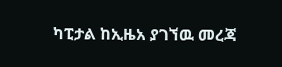ካፒታል ከኢዜአ ያገኘዉ መረጃ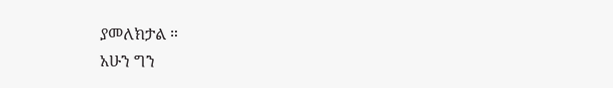ያመለክታል ።
አሁን ግን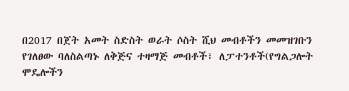በ2017 በጀት አመት ስድስት ወራት ሶስት ሺህ መብቶችን መመዝገቡን የገለፀው ባለስልጣኑ ለቅጅና ተዛማጅ መብቶች፣ ለፓተንቶች(የግልጋሎት ሞዴሎችን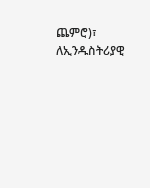ጨምሮ)፣ ለኢንዱስትሪያዊ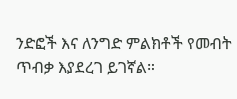ንድፎች እና ለንግድ ምልክቶች የመብት ጥብቃ እያደረገ ይገኛል።